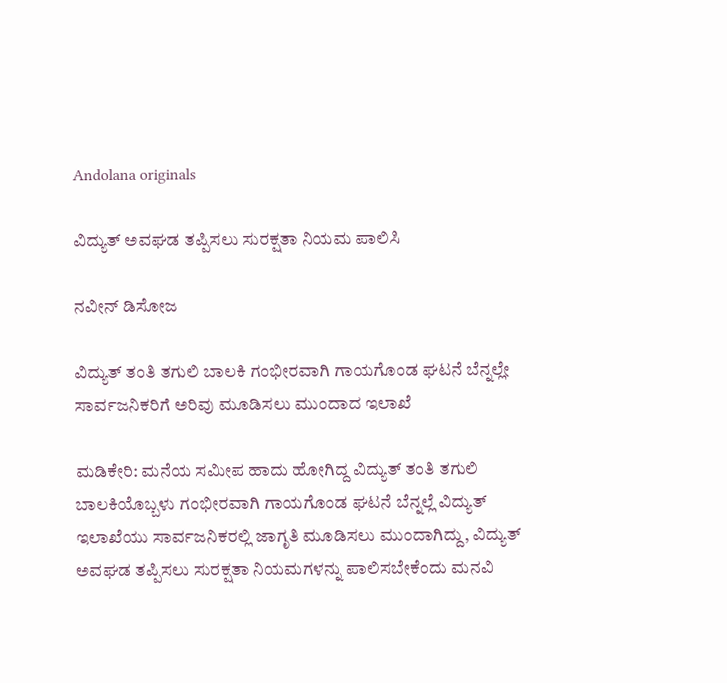Andolana originals

ವಿದ್ಯುತ್ ಅವಘಡ ತಪ್ಪಿಸಲು ಸುರಕ್ಷತಾ ನಿಯಮ ಪಾಲಿಸಿ

ನವೀನ್ ಡಿಸೋಜ

ವಿದ್ಯುತ್ ತಂತಿ ತಗುಲಿ ಬಾಲಕಿ ಗಂಭೀರವಾಗಿ ಗಾಯಗೊಂಡ ಘಟನೆ ಬೆನ್ನಲ್ಲೇ ಸಾರ್ವಜನಿಕರಿಗೆ ಅರಿವು ಮೂಡಿಸಲು ಮುಂದಾದ ಇಲಾಖೆ

ಮಡಿಕೇರಿ: ಮನೆಯ ಸಮೀಪ ಹಾದು ಹೋಗಿದ್ದ ವಿದ್ಯುತ್ ತಂತಿ ತಗುಲಿ ಬಾಲಕಿಯೊಬ್ಬಳು ಗಂಭೀರವಾಗಿ ಗಾಯಗೊಂಡ ಘಟನೆ ಬೆನ್ನಲ್ಲೆ ವಿದ್ಯುತ್ ಇಲಾಖೆಯು ಸಾರ್ವಜನಿಕರಲ್ಲಿ ಜಾಗೃತಿ ಮೂಡಿಸಲು ಮುಂದಾಗಿದ್ದು, ವಿದ್ಯುತ್ ಅವಘಡ ತಪ್ಪಿಸಲು ಸುರಕ್ಷತಾ ನಿಯಮಗಳನ್ನು ಪಾಲಿಸಬೇಕೆಂದು ಮನವಿ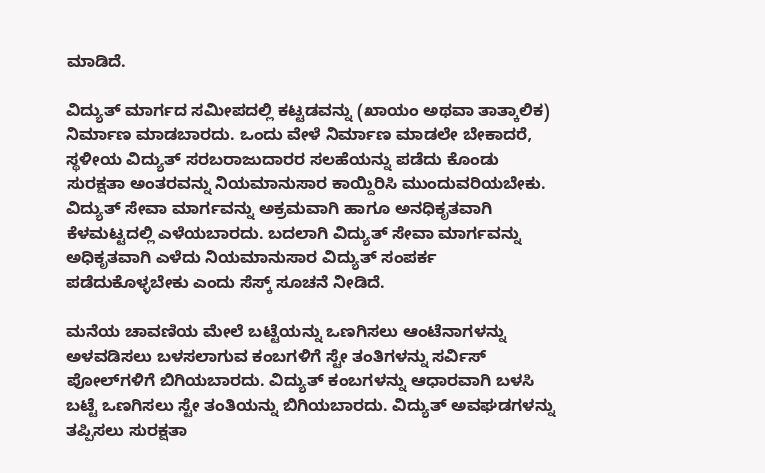ಮಾಡಿದೆ.

ವಿದ್ಯುತ್ ಮಾರ್ಗದ ಸಮೀಪದಲ್ಲಿ ಕಟ್ಟಡವನ್ನು (ಖಾಯಂ ಅಥವಾ ತಾತ್ಕಾಲಿಕ) ನಿರ್ಮಾಣ ಮಾಡಬಾರದು. ಒಂದು ವೇಳೆ ನಿರ್ಮಾಣ ಮಾಡಲೇ ಬೇಕಾದರೆ, ಸ್ಥಳೀಯ ವಿದ್ಯುತ್ ಸರಬರಾಜುದಾರರ ಸಲಹೆಯನ್ನು ಪಡೆದು ಕೊಂಡು ಸುರಕ್ಷತಾ ಅಂತರವನ್ನು ನಿಯಮಾನುಸಾರ ಕಾಯ್ದಿರಿಸಿ ಮುಂದುವರಿಯಬೇಕು. ವಿದ್ಯುತ್ ಸೇವಾ ಮಾರ್ಗವನ್ನು ಅಕ್ರಮವಾಗಿ ಹಾಗೂ ಅನಧಿಕೃತವಾಗಿ ಕೆಳಮಟ್ಟದಲ್ಲಿ ಎಳೆಯಬಾರದು. ಬದಲಾಗಿ ವಿದ್ಯುತ್ ಸೇವಾ ಮಾರ್ಗವನ್ನು ಅಧಿಕೃತವಾಗಿ ಎಳೆದು ನಿಯಮಾನುಸಾರ ವಿದ್ಯುತ್ ಸಂಪರ್ಕ ಪಡೆದುಕೊಳ್ಳಬೇಕು ಎಂದು ಸೆಸ್ಕ್ ಸೂಚನೆ ನೀಡಿದೆ.

ಮನೆಯ ಚಾವಣಿಯ ಮೇಲೆ ಬಟ್ಟೆಯನ್ನು ಒಣಗಿಸಲು ಆಂಟೆನಾಗಳನ್ನು ಅಳವಡಿಸಲು ಬಳಸಲಾಗುವ ಕಂಬಗಳಿಗೆ ಸ್ಟೇ ತಂತಿಗಳನ್ನು ಸರ್ವಿಸ್ ಪೋಲ್‌ಗಳಿಗೆ ಬಿಗಿಯಬಾರದು. ವಿದ್ಯುತ್ ಕಂಬಗಳನ್ನು ಆಧಾರವಾಗಿ ಬಳಸಿ ಬಟ್ಟೆ ಒಣಗಿಸಲು ಸ್ಟೇ ತಂತಿಯನ್ನು ಬಿಗಿಯಬಾರದು. ವಿದ್ಯುತ್ ಅವಘಡಗಳನ್ನು ತಪ್ಪಿಸಲು ಸುರಕ್ಷತಾ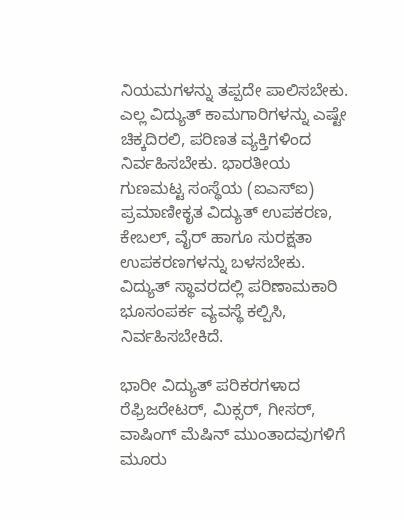ನಿಯಮಗಳನ್ನು ತಪ್ಪದೇ ಪಾಲಿಸಬೇಕು. ಎಲ್ಲ ವಿದ್ಯುತ್ ಕಾಮಗಾರಿಗಳನ್ನು ಎಷ್ಟೇ ಚಿಕ್ಕದಿರಲಿ, ಪರಿಣತ ವ್ಯಕ್ತಿಗಳಿಂದ ನಿರ್ವಹಿಸಬೇಕು. ಭಾರತೀಯ ಗುಣಮಟ್ಟ ಸಂಸ್ಥೆಯ (ಐಎಸ್‌ಐ) ಪ್ರಮಾಣೀಕೃತ ವಿದ್ಯುತ್ ಉಪಕರಣ, ಕೇಬಲ್, ವೈರ್ ಹಾಗೂ ಸುರಕ್ಷತಾ ಉಪಕರಣಗಳನ್ನು ಬಳಸಬೇಕು. ವಿದ್ಯುತ್ ಸ್ಥಾವರದಲ್ಲಿ ಪರಿಣಾಮಕಾರಿ ಭೂಸಂಪರ್ಕ ವ್ಯವಸ್ಥೆ ಕಲ್ಪಿಸಿ, ನಿರ್ವಹಿಸಬೇಕಿದೆ.

ಭಾರೀ ವಿದ್ಯುತ್ ಪರಿಕರಗಳಾದ ರೆಫ್ರಿಜರೇಟರ್, ಮಿಕ್ಸರ್, ಗೀಸರ್, ವಾಷಿಂಗ್ ಮೆಷಿನ್ ಮುಂತಾದವುಗಳಿಗೆ ಮೂರು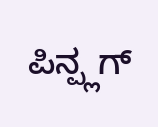ಪಿನ್ಪ್ಲಗ್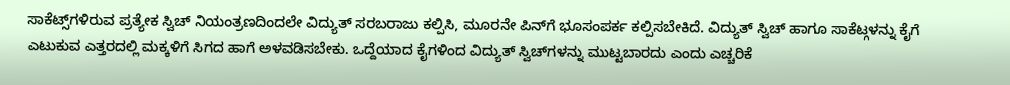ಸಾಕೆಟ್ಸ್‌ಗಳಿರುವ ಪ್ರತ್ಯೇಕ ಸ್ವಿಚ್ ನಿಯಂತ್ರಣದಿಂದಲೇ ವಿದ್ಯುತ್ ಸರಬರಾಜು ಕಲ್ಪಿಸಿ, ಮೂರನೇ ಪಿನ್‌ಗೆ ಭೂಸಂಪರ್ಕ ಕಲ್ಪಿಸಬೇಕಿದೆ. ವಿದ್ಯುತ್ ಸ್ವಿಚ್ ಹಾಗೂ ಸಾಕೆಟ್ಗಳನ್ನು ಕೈಗೆ ಎಟುಕುವ ಎತ್ತರದಲ್ಲಿ ಮಕ್ಕಳಿಗೆ ಸಿಗದ ಹಾಗೆ ಅಳವಡಿಸಬೇಕು. ಒದ್ದೆಯಾದ ಕೈಗಳಿಂದ ವಿದ್ಯುತ್ ಸ್ವಿಚ್‌ಗಳನ್ನು ಮುಟ್ಟಬಾರದು ಎಂದು ಎಚ್ಚರಿಕೆ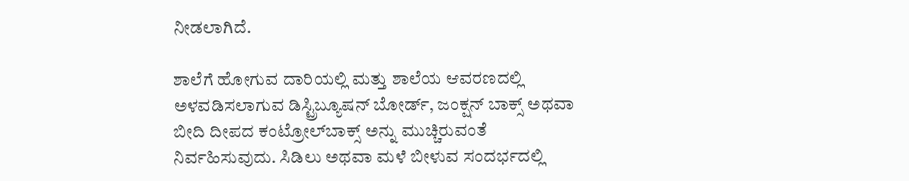ನೀಡಲಾಗಿದೆ.

ಶಾಲೆಗೆ ಹೋಗುವ ದಾರಿಯಲ್ಲಿ ಮತ್ತು ಶಾಲೆಯ ಆವರಣದಲ್ಲಿ ಅಳವಡಿಸಲಾಗುವ ಡಿಸ್ಟ್ರಿಬ್ಯೂಷನ್ ಬೋರ್ಡ್, ಜಂಕ್ಷನ್ ಬಾಕ್ಸ್ ಅಥವಾ ಬೀದಿ ದೀಪದ ಕಂಟ್ರೋಲ್‌ಬಾಕ್ಸ್ ಅನ್ನು ಮುಚ್ಚಿರುವಂತೆ ನಿರ್ವಹಿಸುವುದು. ಸಿಡಿಲು ಅಥವಾ ಮಳೆ ಬೀಳುವ ಸಂದರ್ಭದಲ್ಲಿ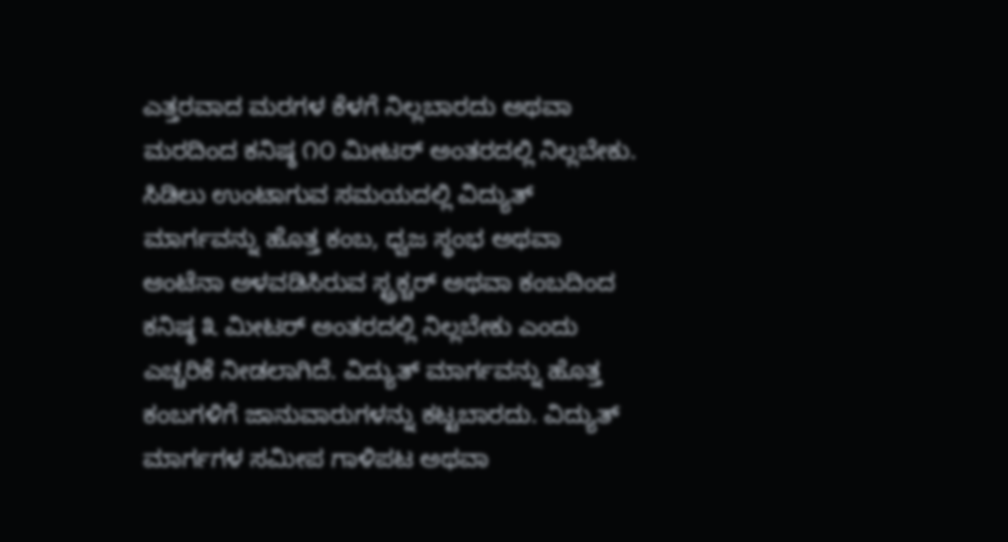ಎತ್ತರವಾದ ಮರಗಳ ಕೆಳಗೆ ನಿಲ್ಲಬಾರದು ಅಥವಾ ಮರದಿಂದ ಕನಿಷ್ಠ ೧೦ ಮೀಟರ್ ಅಂತರದಲ್ಲಿ ನಿಲ್ಲಬೇಕು. ಸಿಡಿಲು ಉಂಟಾಗುವ ಸಮಯದಲ್ಲಿ ವಿದ್ಯುತ್ ಮಾರ್ಗವನ್ನು ಹೊತ್ತ ಕಂಬ, ಧ್ವಜ ಸ್ಥಂಭ ಅಥವಾ ಆಂಟೆನಾ ಅಳವಡಿಸಿರುವ ಸ್ಟ್ರಕ್ಚರ್ ಅಥವಾ ಕಂಬದಿಂದ ಕನಿಷ್ಠ ೩ ಮೀಟರ್ ಅಂತರದಲ್ಲಿ ನಿಲ್ಲಬೇಕು ಎಂದು ಎಚ್ಚರಿಕೆ ನೀಡಲಾಗಿದೆ. ವಿದ್ಯುತ್ ಮಾರ್ಗವನ್ನು ಹೊತ್ತ ಕಂಬಗಳಿಗೆ ಜಾನುವಾರುಗಳನ್ನು ಕಟ್ಟಬಾರದು. ವಿದ್ಯುತ್ ಮಾರ್ಗಗಳ ಸಮೀಪ ಗಾಳಿಪಟ ಅಥವಾ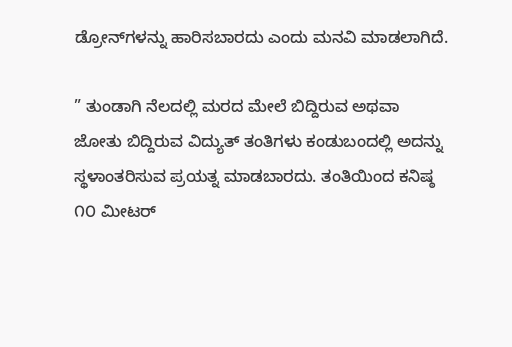ಡ್ರೋನ್‌ಗಳನ್ನು ಹಾರಿಸಬಾರದು ಎಂದು ಮನವಿ ಮಾಡಲಾಗಿದೆ.

” ತುಂಡಾಗಿ ನೆಲದಲ್ಲಿ ಮರದ ಮೇಲೆ ಬಿದ್ದಿರುವ ಅಥವಾ ಜೋತು ಬಿದ್ದಿರುವ ವಿದ್ಯುತ್ ತಂತಿಗಳು ಕಂಡುಬಂದಲ್ಲಿ ಅದನ್ನು ಸ್ಥಳಾಂತರಿಸುವ ಪ್ರಯತ್ನ ಮಾಡಬಾರದು. ತಂತಿಯಿಂದ ಕನಿಷ್ಠ ೧೦ ಮೀಟರ್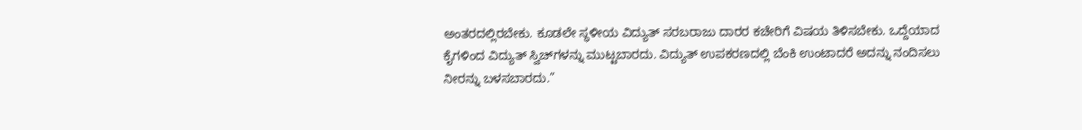ಅಂತರದಲ್ಲಿರಬೇಕು. ಕೂಡಲೇ ಸ್ಥಳೀಯ ವಿದ್ಯುತ್ ಸರಬರಾಜು ದಾರರ ಕಚೇರಿಗೆ ವಿಷಯ ತಿಳಿಸಬೇಕು. ಒದ್ದೆಯಾದ ಕೈಗಳಿಂದ ವಿದ್ಯುತ್ ಸ್ವಿಚ್‌ಗಳನ್ನು ಮುಟ್ಟಬಾರದು. ವಿದ್ಯುತ್ ಉಪಕರಣದಲ್ಲಿ ಬೆಂಕಿ ಉಂಟಾದರೆ ಅದನ್ನು ನಂದಿಸಲು ನೀರನ್ನು ಬಳಸಬಾರದು.”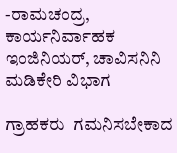-ರಾಮಚಂದ್ರ, ಕಾರ್ಯನಿರ್ವಾಹಕ ಇಂಜಿನಿಯರ್, ಚಾವಿಸನಿನಿ ಮಡಿಕೇರಿ ವಿಭಾಗ

ಗ್ರಾಹಕರು  ಗಮನಿಸಬೇಕಾದ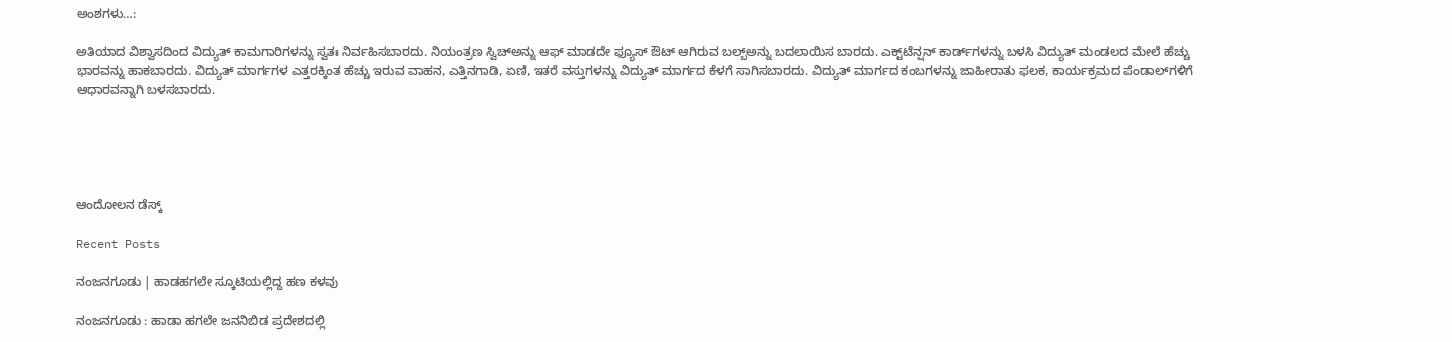ಅಂಶಗಳು…:

ಅತಿಯಾದ ವಿಶ್ವಾಸದಿಂದ ವಿದ್ಯುತ್ ಕಾಮಗಾರಿಗಳನ್ನು ಸ್ವತಃ ನಿರ್ವಹಿಸಬಾರದು. ನಿಯಂತ್ರಣ ಸ್ವಿಚ್‌ಅನ್ನು ಆಫ್ ಮಾಡದೇ ಫ್ಯೂಸ್ ಔಟ್ ಆಗಿರುವ ಬಲ್ಬ್‌ಅನ್ನು ಬದಲಾಯಿಸ ಬಾರದು. ಎಕ್ಟ್‌ಟೆನ್ಷನ್ ಕಾರ್ಡ್‌ಗಳನ್ನು ಬಳಸಿ ವಿದ್ಯುತ್ ಮಂಡಲದ ಮೇಲೆ ಹೆಚ್ಚು ಭಾರವನ್ನು ಹಾಕಬಾರದು. ವಿದ್ಯುತ್ ಮಾರ್ಗಗಳ ಎತ್ತರಕ್ಕಿಂತ ಹೆಚ್ಚು ಇರುವ ವಾಹನ, ಎತ್ತಿನಗಾಡಿ, ಏಣಿ, ಇತರೆ ವಸ್ತುಗಳನ್ನು ವಿದ್ಯುತ್ ಮಾರ್ಗದ ಕೆಳಗೆ ಸಾಗಿಸಬಾರದು. ವಿದ್ಯುತ್ ಮಾರ್ಗದ ಕಂಬಗಳನ್ನು ಜಾಹೀರಾತು ಫಲಕ, ಕಾರ್ಯಕ್ರಮದ ಪೆಂಡಾಲ್‌ಗಳಿಗೆ ಆಧಾರವನ್ನಾಗಿ ಬಳಸಬಾರದು.





ಆಂದೋಲನ ಡೆಸ್ಕ್

Recent Posts

ನಂಜನಗೂಡು | ಹಾಡಹಗಲೇ ಸ್ಕೂಟಿಯಲ್ಲಿದ್ದ ಹಣ ಕಳವು

ನಂಜನಗೂಡು : ಹಾಡಾ ಹಗಲೇ ಜನನಿಬಿಡ ಪ್ರದೇಶದಲ್ಲಿ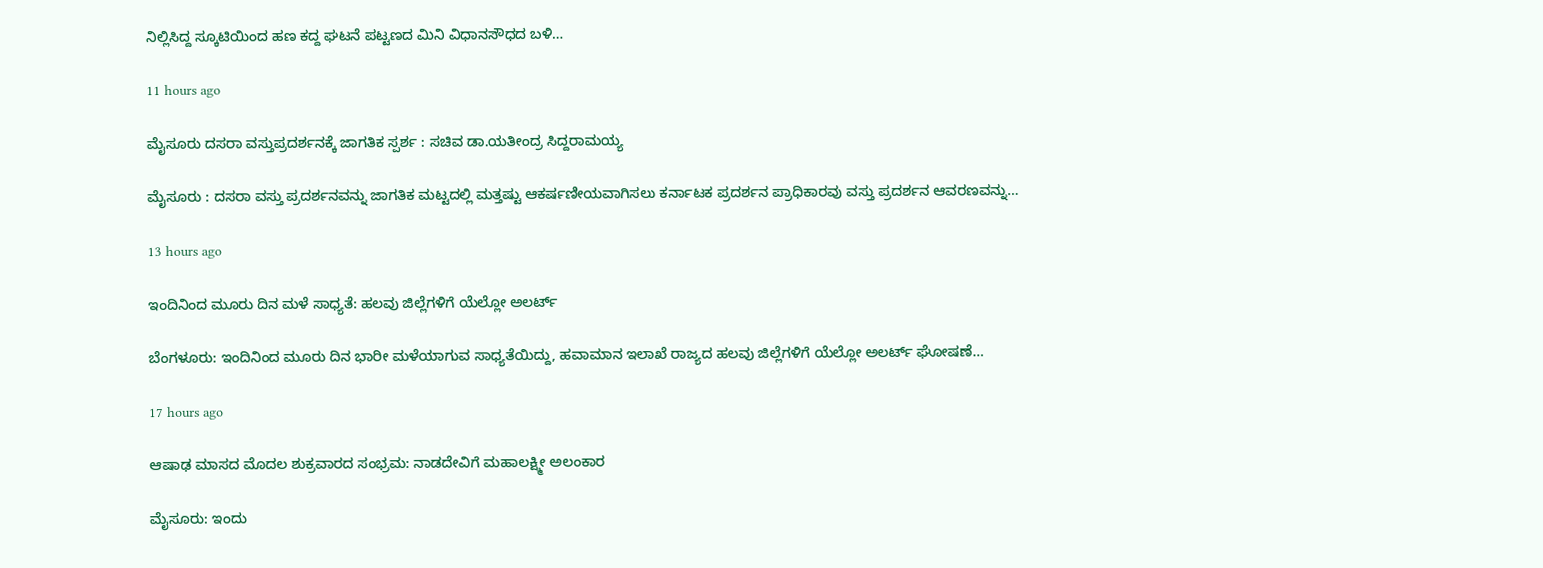ನಿಲ್ಲಿಸಿದ್ದ ಸ್ಕೂಟಿಯಿಂದ ಹಣ ಕದ್ದ ಘಟನೆ ಪಟ್ಟಣದ ಮಿನಿ ವಿಧಾನಸೌಧದ ಬಳಿ…

11 hours ago

ಮೈಸೂರು ದಸರಾ ವಸ್ತುಪ್ರದರ್ಶನಕ್ಕೆ ಜಾಗತಿಕ ಸ್ಪರ್ಶ : ಸಚಿವ ಡಾ.ಯತೀಂದ್ರ ಸಿದ್ದರಾಮಯ್ಯ

ಮೈಸೂರು : ದಸರಾ ವಸ್ತು ಪ್ರದರ್ಶನವನ್ನು ಜಾಗತಿಕ ಮಟ್ಟದಲ್ಲಿ ಮತ್ತಷ್ಟು ಆಕರ್ಷಣೀಯವಾಗಿಸಲು ಕರ್ನಾಟಕ ಪ್ರದರ್ಶನ ಪ್ರಾಧಿಕಾರವು ವಸ್ತು ಪ್ರದರ್ಶನ ಆವರಣವನ್ನು…

13 hours ago

ಇಂದಿನಿಂದ ಮೂರು ದಿನ ಮಳೆ ಸಾಧ್ಯತೆ: ಹಲವು ಜಿಲ್ಲೆಗಳಿಗೆ ಯೆಲ್ಲೋ ಅಲರ್ಟ್‌

ಬೆಂಗಳೂರು: ಇಂದಿನಿಂದ ಮೂರು ದಿನ ಭಾರೀ ಮಳೆಯಾಗುವ ಸಾಧ್ಯತೆಯಿದ್ದು, ಹವಾಮಾನ ಇಲಾಖೆ ರಾಜ್ಯದ ಹಲವು ಜಿಲ್ಲೆಗಳಿಗೆ ಯೆಲ್ಲೋ ಅಲರ್ಟ್‌ ಘೋಷಣೆ…

17 hours ago

ಆಷಾಢ ಮಾಸದ ಮೊದಲ ಶುಕ್ರವಾರದ ಸಂಭ್ರಮ: ನಾಡದೇವಿಗೆ ಮಹಾಲಕ್ಷ್ಮೀ ಅಲಂಕಾರ

ಮೈಸೂರು: ಇಂದು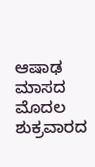ಆಷಾಢ ಮಾಸದ ಮೊದಲ ಶುಕ್ರವಾರದ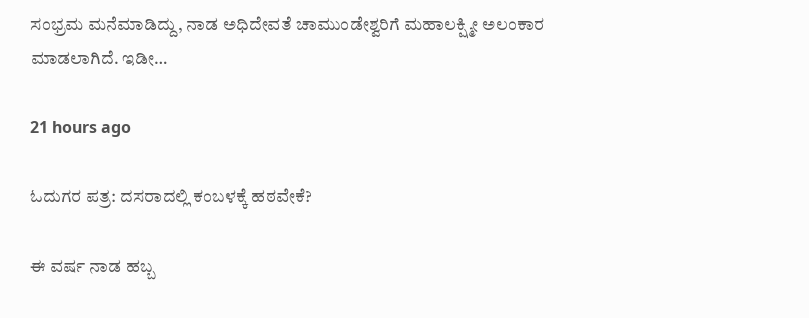ಸಂಭ್ರಮ ಮನೆಮಾಡಿದ್ದು, ನಾಡ ಅಧಿದೇವತೆ ಚಾಮುಂಡೇಶ್ವರಿಗೆ ಮಹಾಲಕ್ಷ್ಮೀ ಅಲಂಕಾರ ಮಾಡಲಾಗಿದೆ. ಇಡೀ…

21 hours ago

ಓದುಗರ ಪತ್ರ: ದಸರಾದಲ್ಲಿ ಕಂಬಳಕ್ಕೆ ಹಠವೇಕೆ?

ಈ ವರ್ಷ ನಾಡ ಹಬ್ಬ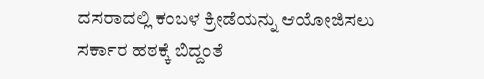ದಸರಾದಲ್ಲಿ ಕಂಬಳ ಕ್ರೀಡೆಯನ್ನು ಆಯೋಜಿಸಲು ಸರ್ಕಾರ ಹಠಕ್ಕೆ ಬಿದ್ದಂತೆ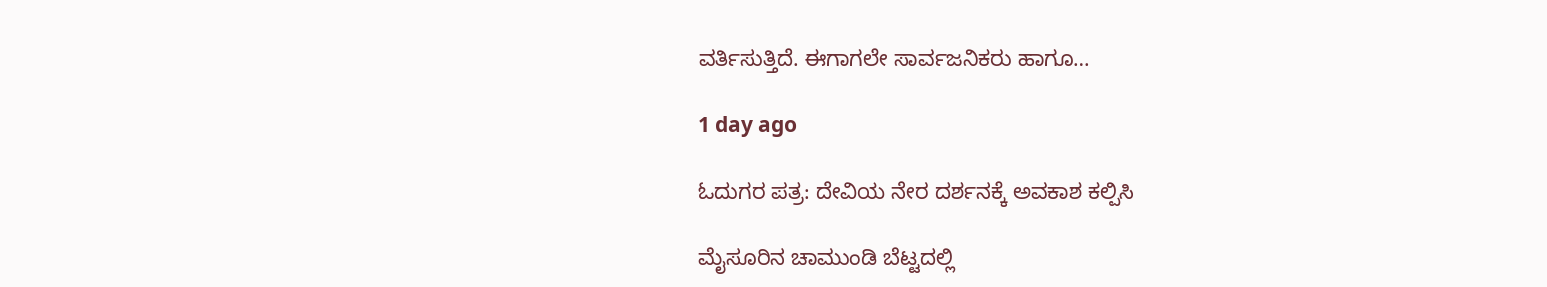ವರ್ತಿಸುತ್ತಿದೆ. ಈಗಾಗಲೇ ಸಾರ್ವಜನಿಕರು ಹಾಗೂ…

1 day ago

ಓದುಗರ ಪತ್ರ: ದೇವಿಯ ನೇರ ದರ್ಶನಕ್ಕೆ ಅವಕಾಶ ಕಲ್ಪಿಸಿ

ಮೈಸೂರಿನ ಚಾಮುಂಡಿ ಬೆಟ್ಟದಲ್ಲಿ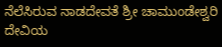ನೆಲೆಸಿರುವ ನಾಡದೇವತೆ ಶ್ರೀ ಚಾಮುಂಡೇಶ್ವರಿ ದೇವಿಯ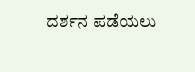ದರ್ಶನ ಪಡೆಯಲು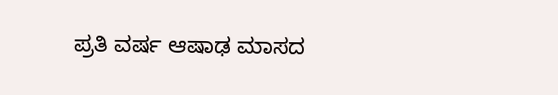ಪ್ರತಿ ವರ್ಷ ಆಷಾಢ ಮಾಸದ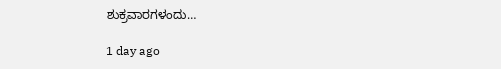ಶುಕ್ರವಾರಗಳಂದು…

1 day ago